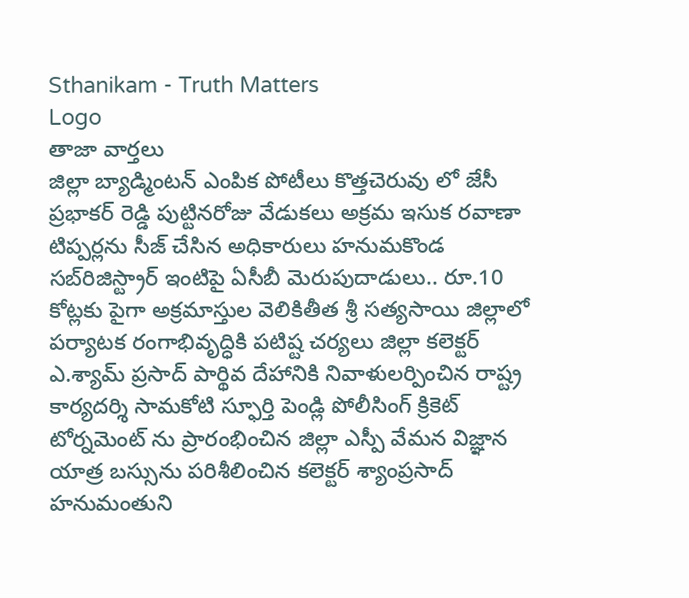Sthanikam - Truth Matters
Logo
తాజా వార్తలు
జిల్లా బ్యాడ్మింటన్ ఎంపిక పోటీలు కొత్తచెరువు లో జేసీ ప్రభాకర్ రెడ్డి పుట్టినరోజు వేడుకలు అక్రమ ఇసుక రవాణా టిప్పర్లను సీజ్ చేసిన అధికారులు హనుమకొండ సబ్‌రిజిస్ట్రార్ ఇంటిపై ఏసీబీ మెరుపుదాడులు.. రూ.10 కోట్లకు పైగా అక్రమాస్తుల వెలికితీత శ్రీ సత్యసాయి జిల్లాలో పర్యాటక రంగాభివృద్ధికి పటిష్ట చర్యలు జిల్లా కలెక్టర్ ఎ.శ్యామ్ ప్రసాద్ పార్థివ దేహానికి నివాళులర్పించిన రాష్ట్ర కార్యదర్శి సామకోటి స్ఫూర్తి పెండ్లి పోలీసింగ్ క్రికెట్ టోర్నమెంట్ ను ప్రారంభించిన జిల్లా ఎస్పీ వేమన విజ్ఞాన యాత్ర బస్సును పరిశీలించిన కలెక్టర్ శ్యాంప్రసాద్ హనుమంతుని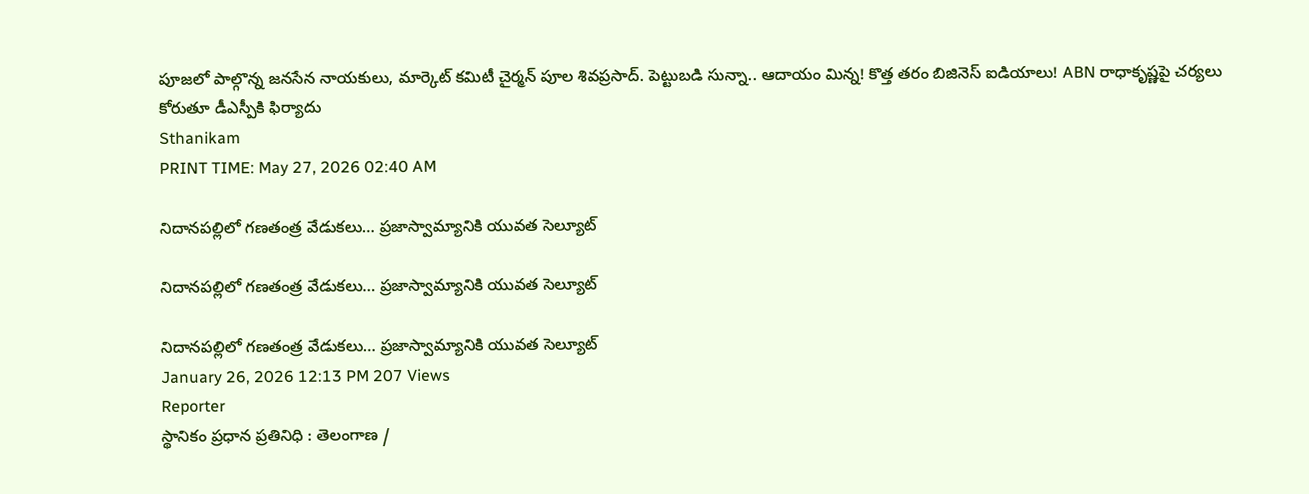పూజలో పాల్గొన్న జనసేన నాయకులు, మార్కెట్ కమిటీ చైర్మన్ పూల శివప్రసాద్. పెట్టుబడి సున్నా.. ఆదాయం మిన్న! కొత్త తరం బిజినెస్ ఐడియాలు! ABN రాధాకృష్ణపై చర్యలు కోరుతూ డీఎస్పీకి ఫిర్యాదు
Sthanikam
PRINT TIME: May 27, 2026 02:40 AM

నిదానపల్లిలో గణతంత్ర వేడుకలు… ప్రజాస్వామ్యానికి యువత సెల్యూట్

నిదానపల్లిలో గణతంత్ర వేడుకలు… ప్రజాస్వామ్యానికి యువత సెల్యూట్

నిదానపల్లిలో గణతంత్ర వేడుకలు… ప్రజాస్వామ్యానికి యువత సెల్యూట్
January 26, 2026 12:13 PM 207 Views
Reporter
స్థానికం ప్రధాన ప్రతినిధి : తెలంగాణ /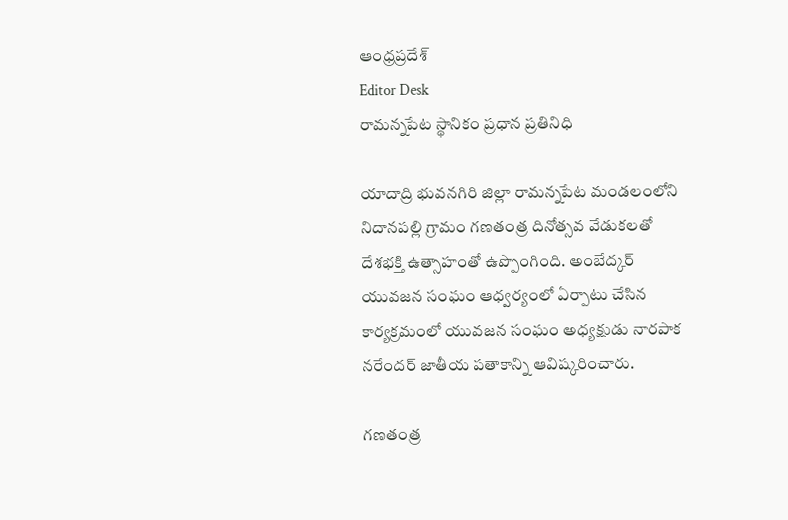ఆంధ్రప్రదేశ్
Editor Desk
రామన్నపేట స్థానికం ప్రధాన ప్రతినిధి

యాదాద్రి భువనగిరి జిల్లా రామన్నపేట మండలంలోని నిదానపల్లి గ్రామం గణతంత్ర దినోత్సవ వేడుకలతో దేశభక్తి ఉత్సాహంతో ఉప్పొంగింది. అంబేద్కర్ యువజన సంఘం ఆధ్వర్యంలో ఏర్పాటు చేసిన కార్యక్రమంలో యువజన సంఘం అధ్యక్షుడు నారపాక నరేందర్ జాతీయ పతాకాన్ని ఆవిష్కరించారు.

గణతంత్ర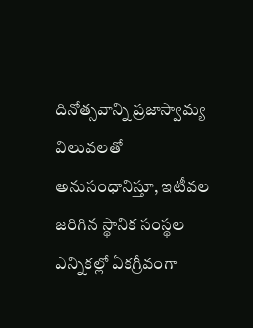దినోత్సవాన్ని ప్రజాస్వామ్య విలువలతో అనుసంధానిస్తూ, ఇటీవల జరిగిన స్థానిక సంస్థల ఎన్నికల్లో ఏకగ్రీవంగా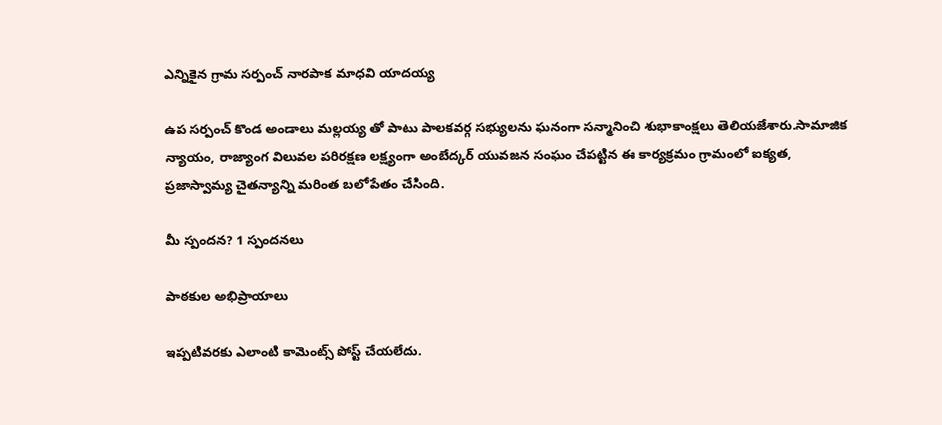ఎన్నికైన గ్రామ సర్పంచ్ నారపాక మాధవి యాదయ్య

ఉప సర్పంచ్‌ కొండ అండాలు మల్లయ్య తో పాటు పాలకవర్గ సభ్యులను ఘనంగా సన్మానించి శుభాకాంక్షలు తెలియజేశారు.సామాజిక న్యాయం, రాజ్యాంగ విలువల పరిరక్షణ లక్ష్యంగా అంబేద్కర్ యువజన సంఘం చేపట్టిన ఈ కార్యక్రమం గ్రామంలో ఐక్యత, ప్రజాస్వామ్య చైతన్యాన్ని మరింత బలోపేతం చేసింది.

మీ స్పందన? 1 స్పందనలు

పాఠకుల అభిప్రాయాలు

ఇప్పటివరకు ఎలాంటి కామెంట్స్ పోస్ట్ చేయలేదు.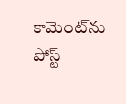కామెంట్‌ను పోస్ట్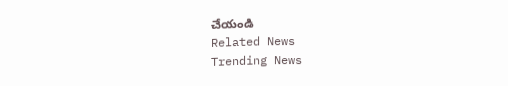చేయండి
Related News
Trending News